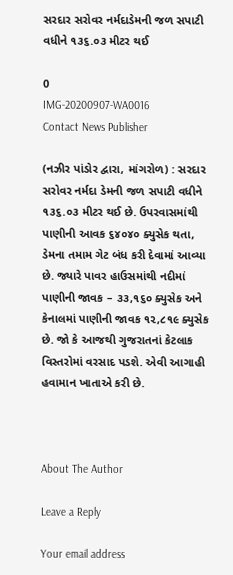સરદાર સરોવર નર્મદાડેમની જળ સપાટી વધીને ૧૩૬.૦૩ મીટર થઈ

0
IMG-20200907-WA0016
Contact News Publisher

(નઝીર પાંડોર દ્વારા, માંગરોળ) : સરદાર સરોવર નર્મદા ડેમની જળ સપાટી વધીને ૧૩૬.૦૩ મીટર થઈ છે. ઉપરવાસમાંથી પાણીની આવક ૬૪૦૪૦ ક્યુસેક થતા, ડેમના તમામ ગેટ બંધ કરી દેવામાં આવ્યા છે. જ્યારે પાવર હાઉસમાંથી નદીમાં પાણીની જાવક – ૩૩,૧૬૦ ક્યુસેક અને કેનાલમાં પાણીની જાવક ૧૨,૮૧૯ ક્યુસેક છે. જો કે આજથી ગુજરાતનાં કેટલાક વિસ્તરોમાં વરસાદ પડશે. એવી આગાહી હવામાન ખાતાએ કરી છે.



About The Author

Leave a Reply

Your email address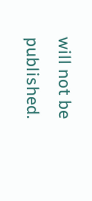will not be published.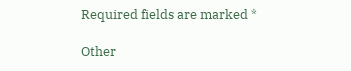Required fields are marked *

Other